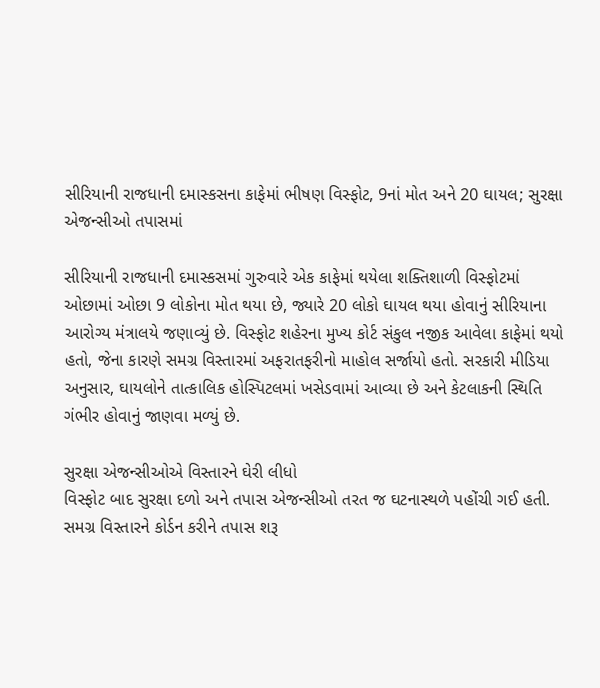સીરિયાની રાજધાની દમાસ્કસના કાફેમાં ભીષણ વિસ્ફોટ, 9નાં મોત અને 20 ઘાયલ; સુરક્ષા એજન્સીઓ તપાસમાં

સીરિયાની રાજધાની દમાસ્કસમાં ગુરુવારે એક કાફેમાં થયેલા શક્તિશાળી વિસ્ફોટમાં ઓછામાં ઓછા 9 લોકોના મોત થયા છે, જ્યારે 20 લોકો ઘાયલ થયા હોવાનું સીરિયાના આરોગ્ય મંત્રાલયે જણાવ્યું છે. વિસ્ફોટ શહેરના મુખ્ય કોર્ટ સંકુલ નજીક આવેલા કાફેમાં થયો હતો, જેના કારણે સમગ્ર વિસ્તારમાં અફરાતફરીનો માહોલ સર્જાયો હતો. સરકારી મીડિયા અનુસાર, ઘાયલોને તાત્કાલિક હોસ્પિટલમાં ખસેડવામાં આવ્યા છે અને કેટલાકની સ્થિતિ ગંભીર હોવાનું જાણવા મળ્યું છે.

સુરક્ષા એજન્સીઓએ વિસ્તારને ઘેરી લીધો
વિસ્ફોટ બાદ સુરક્ષા દળો અને તપાસ એજન્સીઓ તરત જ ઘટનાસ્થળે પહોંચી ગઈ હતી. સમગ્ર વિસ્તારને કોર્ડન કરીને તપાસ શરૂ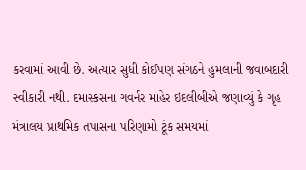કરવામાં આવી છે. અત્યાર સુધી કોઈપણ સંગઠને હુમલાની જવાબદારી સ્વીકારી નથી. દમાસ્કસના ગવર્નર માહેર ઇદલીબીએ જણાવ્યું કે ગૃહ મંત્રાલય પ્રાથમિક તપાસના પરિણામો ટૂંક સમયમાં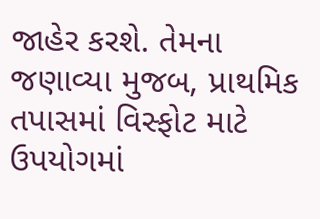જાહેર કરશે. તેમના જણાવ્યા મુજબ, પ્રાથમિક તપાસમાં વિસ્ફોટ માટે ઉપયોગમાં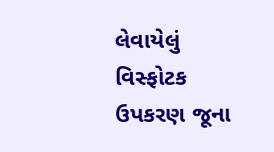લેવાયેલું વિસ્ફોટક ઉપકરણ જૂના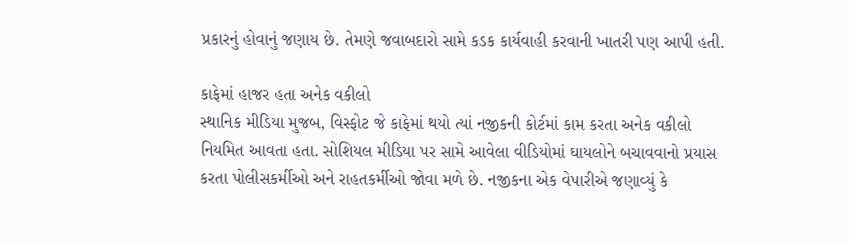પ્રકારનું હોવાનું જણાય છે. તેમણે જવાબદારો સામે કડક કાર્યવાહી કરવાની ખાતરી પણ આપી હતી.

કાફેમાં હાજર હતા અનેક વકીલો
સ્થાનિક મીડિયા મુજબ, વિસ્ફોટ જે કાફેમાં થયો ત્યાં નજીકની કોર્ટમાં કામ કરતા અનેક વકીલો નિયમિત આવતા હતા. સોશિયલ મીડિયા પર સામે આવેલા વીડિયોમાં ઘાયલોને બચાવવાનો પ્રયાસ કરતા પોલીસકર્મીઓ અને રાહતકર્મીઓ જોવા મળે છે. નજીકના એક વેપારીએ જણાવ્યું કે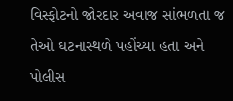વિસ્ફોટનો જોરદાર અવાજ સાંભળતા જ તેઓ ઘટનાસ્થળે પહોંચ્યા હતા અને પોલીસ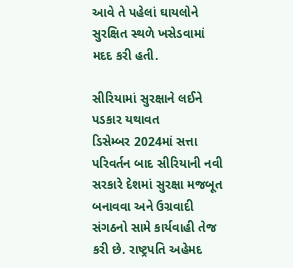આવે તે પહેલાં ઘાયલોને સુરક્ષિત સ્થળે ખસેડવામાં મદદ કરી હતી.

સીરિયામાં સુરક્ષાને લઈને પડકાર યથાવત
ડિસેમ્બર 2024માં સત્તા પરિવર્તન બાદ સીરિયાની નવી સરકારે દેશમાં સુરક્ષા મજબૂત બનાવવા અને ઉગ્રવાદી સંગઠનો સામે કાર્યવાહી તેજ કરી છે. રાષ્ટ્રપતિ અહેમદ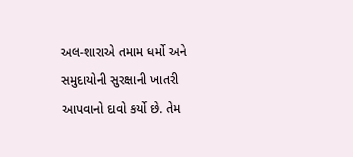અલ-શારાએ તમામ ધર્મો અને સમુદાયોની સુરક્ષાની ખાતરી આપવાનો દાવો કર્યો છે. તેમ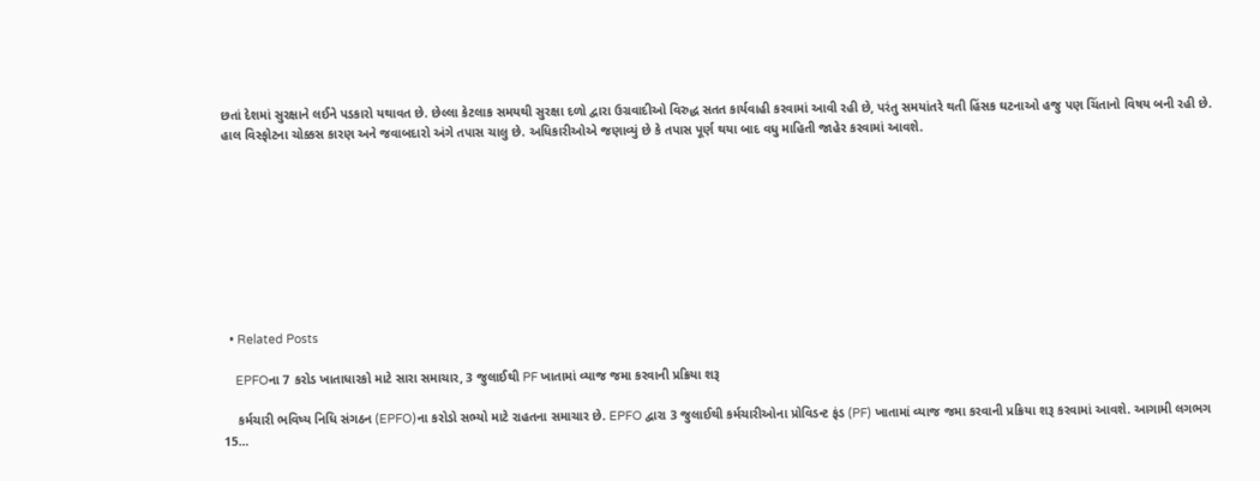છતાં દેશમાં સુરક્ષાને લઈને પડકારો યથાવત છે. છેલ્લા કેટલાક સમયથી સુરક્ષા દળો દ્વારા ઉગ્રવાદીઓ વિરુદ્ધ સતત કાર્યવાહી કરવામાં આવી રહી છે, પરંતુ સમયાંતરે થતી હિંસક ઘટનાઓ હજુ પણ ચિંતાનો વિષય બની રહી છે. હાલ વિસ્ફોટના ચોક્કસ કારણ અને જવાબદારો અંગે તપાસ ચાલુ છે. અધિકારીઓએ જણાવ્યું છે કે તપાસ પૂર્ણ થયા બાદ વધુ માહિતી જાહેર કરવામાં આવશે.









  • Related Posts

    EPFOના 7 કરોડ ખાતાધારકો માટે સારા સમાચાર, 3 જુલાઈથી PF ખાતામાં વ્યાજ જમા કરવાની પ્રક્રિયા શરૂ

    કર્મચારી ભવિષ્ય નિધિ સંગઠન (EPFO)ના કરોડો સભ્યો માટે રાહતના સમાચાર છે. EPFO દ્વારા 3 જુલાઈથી કર્મચારીઓના પ્રોવિડન્ટ ફંડ (PF) ખાતામાં વ્યાજ જમા કરવાની પ્રક્રિયા શરૂ કરવામાં આવશે. આગામી લગભગ 15…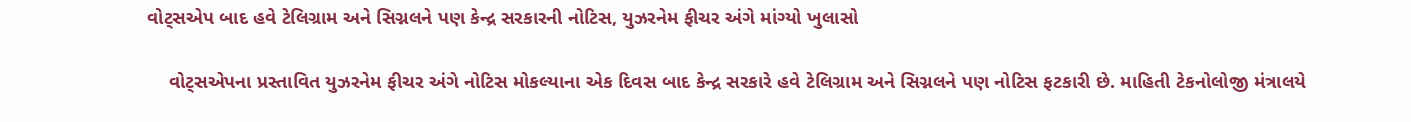વોટ્સએપ બાદ હવે ટેલિગ્રામ અને સિગ્નલને પણ કેન્દ્ર સરકારની નોટિસ, યુઝરનેમ ફીચર અંગે માંગ્યો ખુલાસો

    વોટ્સએપના પ્રસ્તાવિત યુઝરનેમ ફીચર અંગે નોટિસ મોકલ્યાના એક દિવસ બાદ કેન્દ્ર સરકારે હવે ટેલિગ્રામ અને સિગ્નલને પણ નોટિસ ફટકારી છે. માહિતી ટેકનોલોજી મંત્રાલયે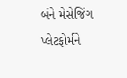બંને મેસેજિંગ પ્લેટફોર્મને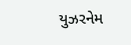યુઝરનેમ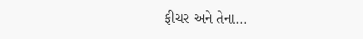ફીચર અને તેના…